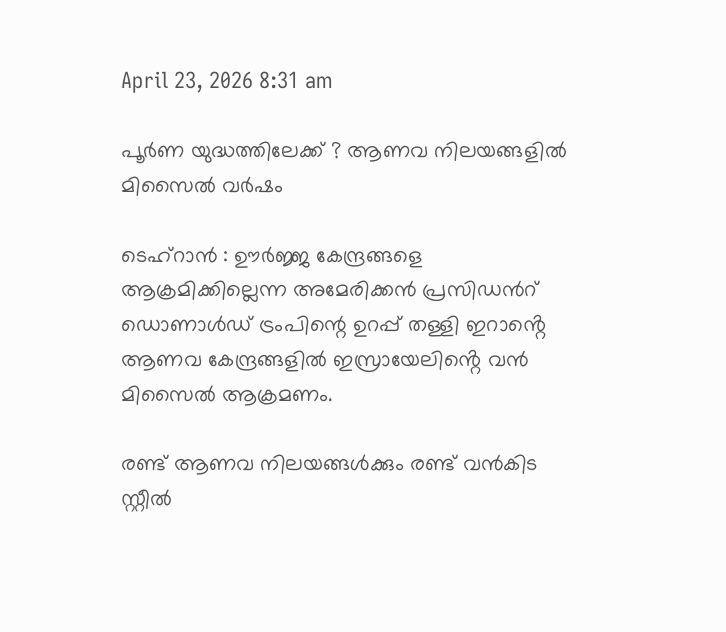April 23, 2026 8:31 am

പൂർണ യുദ്ധത്തിലേക്ക് ? ആണവ നിലയങ്ങളിൽ മിസൈൽ വർഷം

ടെഹ്റാൻ : ഊർജ്ജ കേന്ദ്രങ്ങളെ ആക്രമിക്കില്ലെന്ന അമേരിക്കൻ പ്രസിഡന്‍റ് ഡൊണാൾഡ് ട്രംപിന്റെ ഉറപ്പ് തള്ളി ഇറാൻ്റെ ആണവ കേന്ദ്രങ്ങളിൽ ഇസ്രായേലിൻ്റെ വൻ മിസൈൽ ആക്രമണം.

രണ്ട് ആണവ നിലയങ്ങൾക്കും രണ്ട് വൻകിട സ്റ്റീൽ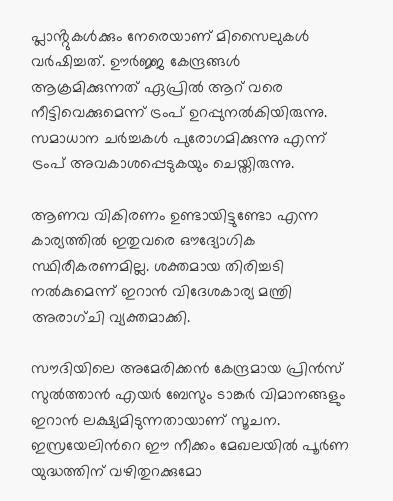പ്ലാൻ്റുകൾക്കും നേരെയാണ് മിസൈലുകൾ വർഷിച്ചത്. ഊർജ്ജ കേന്ദ്രങ്ങൾ ആക്രമിക്കുന്നത് ഏപ്രിൽ ആറ് വരെ നീട്ടിവെക്കുമെന്ന് ട്രംപ് ഉറപ്പുനൽകിയിരുന്നു. സമാധാന ചർച്ചകൾ പുരോഗമിക്കുന്നു എന്ന് ട്രംപ് അവകാശപ്പെടുകയും ചെയ്തിരുന്നു.

ആണവ വികിരണം ഉണ്ടായിട്ടുണ്ടോ എന്ന കാര്യത്തിൽ ഇതുവരെ ഔദ്യോഗിക സ്ഥിരീകരണമില്ല. ശക്തമായ തിരിച്ചടി നൽകുമെന്ന് ഇറാൻ വിദേശകാര്യ മന്ത്രി അരാഗ്‌ചി വ്യക്തമാക്കി.

സൗദിയിലെ അമേരിക്കൻ കേന്ദ്രമായ പ്രിൻസ് സുൽത്താൻ എയർ ബേസും ടാങ്കർ വിമാനങ്ങളും ഇറാൻ ലക്ഷ്യമിടുന്നതായാണ് സൂചന. ഇസ്രയേലിന്‍റെ ഈ നീക്കം മേഖലയിൽ പൂര്‍ണ യുദ്ധത്തിന് വഴിതുറക്കുമോ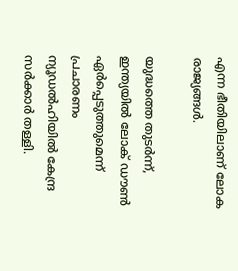എന്ന ഭീതിയിലാണ് ലോക രാജ്യങ്ങൾ.

യുദ്ധത്തെ തുടർന്ന്, ഇന്ത്യയിൽ ലോക് ഡൗൺ ഏർപ്പെടുത്തുമെന്ന് പ്രചാരണം ന്യൂഡൽഹിയിൽ കേന്ദ്ര സർക്കാർ തള്ളി.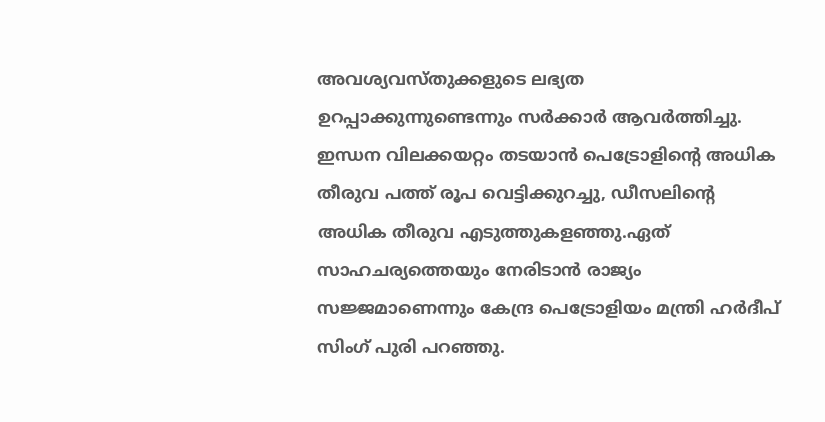അവശ്യവസ്തുക്കളുടെ ലഭ്യത ഉറപ്പാക്കുന്നുണ്ടെന്നും സർക്കാർ ആവർത്തിച്ചു. ഇന്ധന വിലക്കയറ്റം തടയാൻ പെട്രോളിന്‍റെ അധിക തീരുവ പത്ത് രൂപ വെട്ടിക്കുറച്ചു, ഡീസലിന്‍റെ അധിക തീരുവ എടുത്തുകളഞ്ഞു.ഏത് സാഹചര്യത്തെയും നേരിടാൻ രാജ്യം സജ്ജമാണെന്നും കേന്ദ്ര പെട്രോളിയം മന്ത്രി ഹർദീപ് സിംഗ് പുരി പറഞ്ഞു.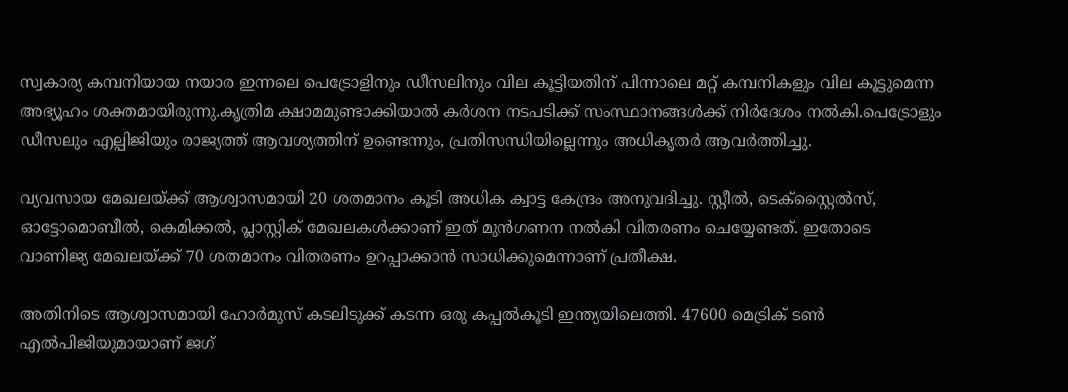സ്വകാര്യ കമ്പനിയായ നയാര ഇന്നലെ പെട്രോളിനും ഡീസലിനും വില കൂട്ടിയതിന് പിന്നാലെ മറ്റ് കമ്പനികളും വില കൂട്ടുമെന്ന അഭ്യൂഹം ശക്തമായിരുന്നു.കൃത്രിമ ക്ഷാമമുണ്ടാക്കിയാൽ കർശന നടപടിക്ക് സംസ്ഥാനങ്ങൾക്ക് നിർദേശം നൽകി.പെട്രോളും ഡീസലും എല്പിജിയും രാജ്യത്ത് ആവശ്യത്തിന് ഉണ്ടെന്നും, പ്രതിസന്ധിയില്ലെന്നും അധികൃതർ ആവർത്തിച്ചു.

വ്യവസായ മേഖലയ്ക്ക് ആശ്വാസമായി 20 ശതമാനം കൂടി അധിക ക്വാട്ട കേന്ദ്രം അനുവദിച്ചു. സ്റ്റീൽ, ടെക്സ്റ്റൈൽസ്, ഓട്ടോമൊബീൽ, കെമിക്കൽ, പ്ലാസ്റ്റിക് മേഖലകൾക്കാണ് ഇത് മുൻഗണന നൽകി വിതരണം ചെയ്യേണ്ടത്. ഇതോടെ വാണിജ്യ മേഖലയ്ക്ക് 70 ശതമാനം വിതരണം ഉറപ്പാക്കാൻ സാധിക്കുമെന്നാണ് പ്രതീക്ഷ.

അതിനിടെ ആശ്വാസമായി ഹോർമുസ് കടലിടുക്ക് കടന്ന ഒരു കപ്പൽകൂടി ഇന്ത്യയിലെത്തി. 47600 മെട്രിക് ടൺ എൽപിജിയുമായാണ് ജഗ്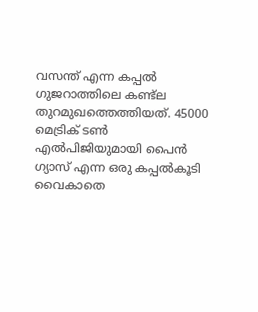വസന്ത് എന്ന കപ്പൽ ഗുജറാത്തിലെ കണ്ട്ല തുറമുഖത്തെത്തിയത്. 45000 മെട്രിക് ടൺ എൽപിജിയുമായി പൈൻ ഗ്യാസ് എന്ന ഒരു കപ്പൽകൂടി വൈകാതെ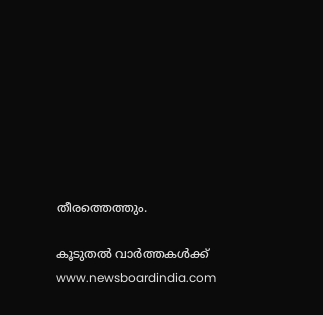തീരത്തെത്തും.

കൂടുതൽ വാർത്തകൾക്ക് www.newsboardindia.com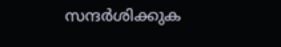സന്ദർശിക്കുക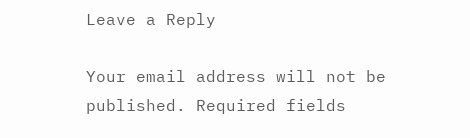Leave a Reply

Your email address will not be published. Required fields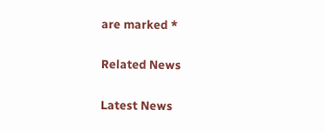are marked *

Related News

Latest News